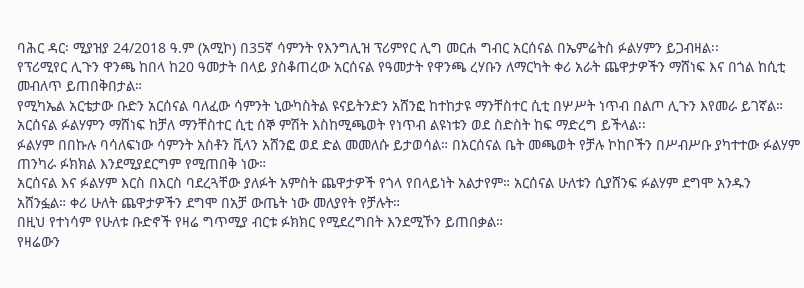ባሕር ዳር፡ ሚያዝያ 24/2018 ዓ.ም (አሚኮ) በ35ኛ ሳምንት የእንግሊዝ ፕሪምየር ሊግ መርሐ ግብር አርሰናል በኤምሬትስ ፉልሃምን ይጋብዛል፡፡
የፕሪሚየር ሊጉን ዋንጫ ከበላ ከ20 ዓመታት በላይ ያስቆጠረው አርሰናል የዓመታት የዋንጫ ረሃቡን ለማርካት ቀሪ አራት ጨዋታዎችን ማሸነፍ እና በጎል ከሲቲ መብለጥ ይጠበቅበታል።
የሚካኤል አርቴታው ቡድን አርሰናል ባለፈው ሳምንት ኒውካስትል ዩናይትንድን አሸንፎ ከተከታዩ ማንቸስተር ሲቲ በሦሥት ነጥብ በልጦ ሊጉን እየመራ ይገኛል።
አርሰናል ፉልሃምን ማሸነፍ ከቻለ ማንቸስተር ሲቲ ሰኞ ምሽት እስከሚጫወት የነጥብ ልዩነቱን ወደ ስድስት ከፍ ማድረግ ይችላል፡፡
ፉልሃም በበኩሉ ባሳለፍነው ሳምንት አስቶን ቪላን አሸንፎ ወደ ድል መመለሱ ይታወሳል። በአርሰናል ቤት መጫወት የቻሉ ኮከቦችን በሥብሥቡ ያካተተው ፉልሃም ጠንካራ ፉክክል እንደሚያደርግም የሚጠበቅ ነው።
አርሰናል እና ፉልሃም እርስ በእርስ ባደረጓቸው ያለፉት አምስት ጨዋታዎች የጎላ የበላይነት አልታየም። አርሰናል ሁለቱን ሲያሸንፍ ፉልሃም ደግሞ አንዱን አሸንፏል። ቀሪ ሁለት ጨዋታዎችን ደግሞ በአቻ ውጤት ነው መለያየት የቻሉት።
በዚህ የተነሳም የሁለቱ ቡድኖች የዛሬ ግጥሚያ ብርቱ ፉክክር የሚደረግበት እንደሚኾን ይጠበቃል።
የዛሬውን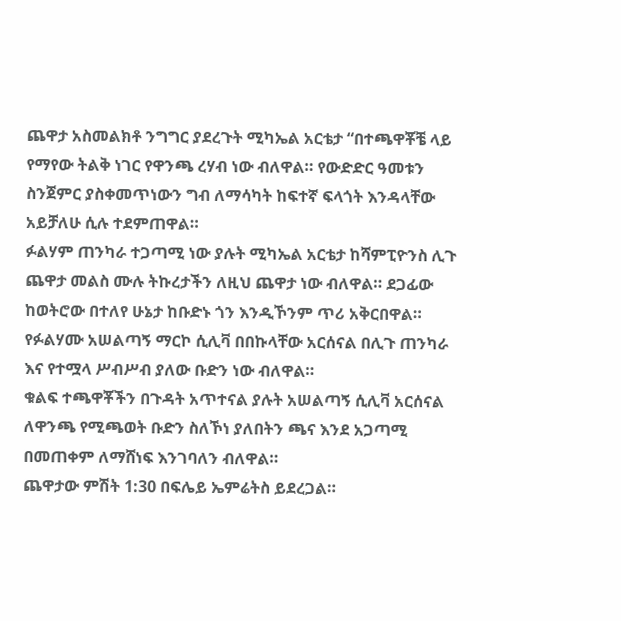ጨዋታ አስመልክቶ ንግግር ያደረጉት ሚካኤል አርቴታ “በተጫዋቾቼ ላይ የማየው ትልቅ ነገር የዋንጫ ረሃብ ነው ብለዋል። የውድድር ዓመቱን ስንጀምር ያስቀመጥነውን ግብ ለማሳካት ከፍተኛ ፍላጎት እንዳላቸው አይቻለሁ ሲሉ ተደምጠዋል።
ፉልሃም ጠንካራ ተጋጣሚ ነው ያሉት ሚካኤል አርቴታ ከሻምፒዮንስ ሊጉ ጨዋታ መልስ ሙሉ ትኩረታችን ለዚህ ጨዋታ ነው ብለዋል። ደጋፊው ከወትሮው በተለየ ሁኔታ ከቡድኑ ጎን እንዲኾንም ጥሪ አቅርበዋል።
የፉልሃሙ አሠልጣኝ ማርኮ ሲሊቫ በበኩላቸው አርሰናል በሊጉ ጠንካራ እና የተሟላ ሥብሥብ ያለው ቡድን ነው ብለዋል።
ቁልፍ ተጫዋቾችን በጉዳት አጥተናል ያሉት አሠልጣኝ ሲሊቫ አርሰናል ለዋንጫ የሚጫወት ቡድን ስለኾነ ያለበትን ጫና እንደ አጋጣሚ በመጠቀም ለማሸነፍ እንገባለን ብለዋል።
ጨዋታው ምሽት 1:30 በፍሌይ ኤምሬትስ ይደረጋል።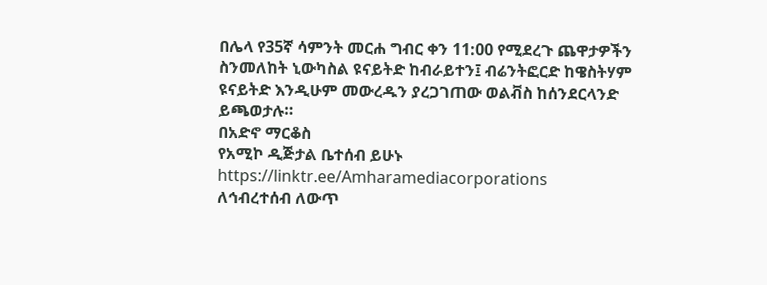በሌላ የ35ኛ ሳምንት መርሐ ግብር ቀን 11:00 የሚደረጉ ጨዋታዎችን ስንመለከት ኒውካስል ዩናይትድ ከብራይተን፤ ብሬንትፎርድ ከዌስትሃም ዩናይትድ እንዲሁም መውረዱን ያረጋገጠው ወልቭስ ከሰንደርላንድ ይጫወታሉ።
በአድኖ ማርቆስ
የአሚኮ ዲጅታል ቤተሰብ ይሁኑ
https://linktr.ee/Amharamediacorporations
ለኅብረተሰብ ለውጥ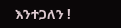እንተጋለን !